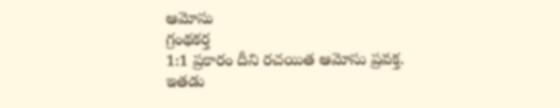ఆమోసు
గ్రంథకర్త
1:1 ప్రకారం దీని రచయిత ఆమోసు ప్రవక్త. ఇతడు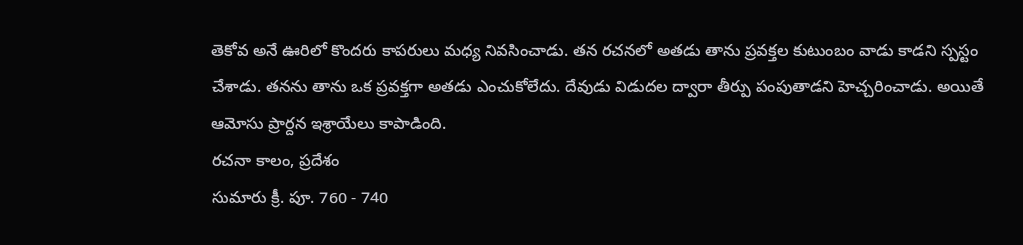తెకోవ అనే ఊరిలో కొందరు కాపరులు మధ్య నివసించాడు. తన రచనలో అతడు తాను ప్రవక్తల కుటుంబం వాడు కాడని స్పస్టం చేశాడు. తనను తాను ఒక ప్రవక్తగా అతడు ఎంచుకోలేదు. దేవుడు విడుదల ద్వారా తీర్పు పంపుతాడని హెచ్చరించాడు. అయితే ఆమోసు ప్రార్దన ఇశ్రాయేలు కాపాడింది.
రచనా కాలం, ప్రదేశం
సుమారు క్రీ. పూ. 760 - 740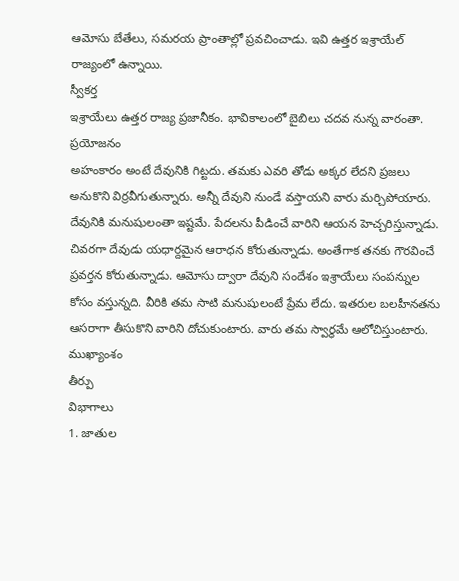ఆమోసు బేతేలు, సమరయ ప్రాంతాల్లో ప్రవచించాడు. ఇవి ఉత్తర ఇశ్రాయేల్ రాజ్యంలో ఉన్నాయి.
స్వీకర్త
ఇశ్రాయేలు ఉత్తర రాజ్య ప్రజానీకం. భావికాలంలో బైబిలు చదవ నున్న వారంతా.
ప్రయోజనం
అహంకారం అంటే దేవునికి గిట్టదు. తమకు ఎవరి తోడు అక్కర లేదని ప్రజలు అనుకొని విర్రవీగుతున్నారు. అన్నీ దేవుని నుండే వస్తాయని వారు మర్చిపోయారు. దేవునికి మనుషులంతా ఇష్టమే. పేదలను పీడించే వారిని ఆయన హెచ్చరిస్తున్నాడు. చివరగా దేవుడు యధార్దమైన ఆరాధన కోరుతున్నాడు. అంతేగాక తనకు గౌరవించే ప్రవర్తన కోరుతున్నాడు. ఆమోసు ద్వారా దేవుని సందేశం ఇశ్రాయేలు సంపన్నుల కోసం వస్తున్నది. వీరికి తమ సాటి మనుషులంటే ప్రేమ లేదు. ఇతరుల బలహీనతను ఆసరాగా తీసుకొని వారిని దోచుకుంటారు. వారు తమ స్వార్థమే ఆలోచిస్తుంటారు.
ముఖ్యాంశం
తీర్పు
విభాగాలు
1. జాతుల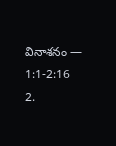వినాశనం — 1:1-2:16
2.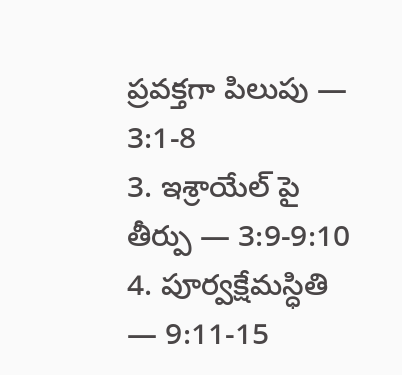ప్రవక్తగా పిలుపు — 3:1-8
3. ఇశ్రాయేల్ పై తీర్పు — 3:9-9:10
4. పూర్వక్షేమస్ధితి — 9:11-15